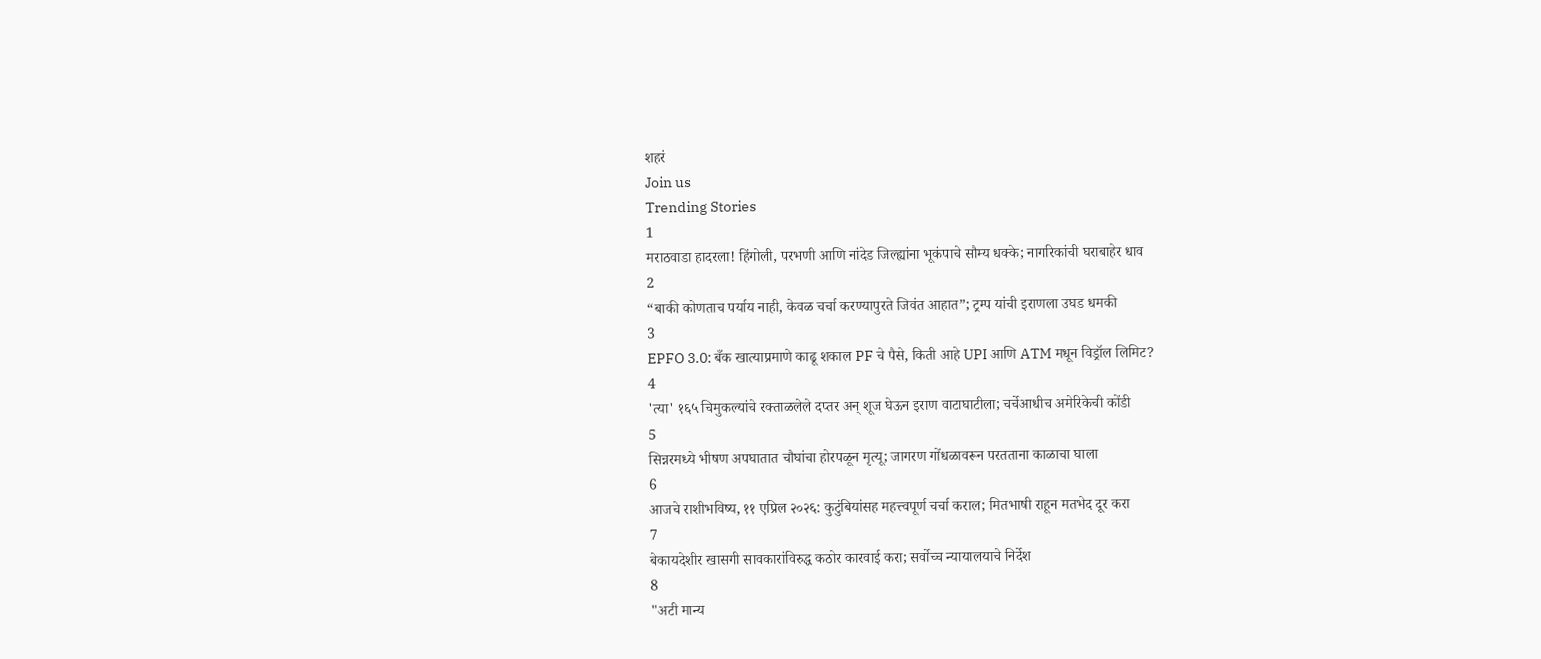शहरं
Join us
Trending Stories
1
मराठवाडा हादरला! हिंगोली, परभणी आणि नांदेड जिल्ह्यांना भूकंपाचे सौम्य धक्के; नागरिकांची घराबाहेर धाव
2
“बाकी कोणताच पर्याय नाही, केवळ चर्चा करण्यापुरते जिवंत आहात”; ट्रम्प यांची इराणला उघड धमकी
3
EPFO 3.0: बँक खात्याप्रमाणे काढू शकाल PF चे पैसे, किती आहे UPI आणि ATM मधून विड्रॉल लिमिट?
4
'त्या' १६५ चिमुकल्यांचे रक्ताळलेले दप्तर अन् शूज घेऊन इराण वाटाघाटीला; चर्चेआधीच अमेरिकेची कोंडी
5
सिन्नरमध्ये भीषण अपघातात चौघांचा होरपळून मृत्यू; जागरण गोंधळावरून परतताना काळाचा घाला
6
आजचे राशीभविष्य, ११ एप्रिल २०२६: कुटुंबियांसह महत्त्वपूर्ण चर्चा कराल; मितभाषी राहून मतभेद दूर करा
7
बेकायदेशीर खासगी सावकारांविरुद्ध कठोर कारवाई करा; सर्वोच्च न्यायालयाचे निर्देश
8
"अटी मान्य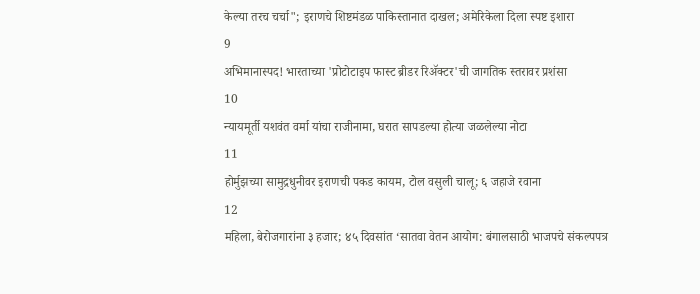केल्या तरच चर्चा"; इराणचे शिष्टमंडळ पाकिस्तानात दाखल; अमेरिकेला दिला स्पष्ट इशारा
9
अभिमानास्पद! भारताच्या 'प्रोटोटाइप फास्ट ब्रीडर रिॲक्टर'ची जागतिक स्तरावर प्रशंसा
10
न्यायमूर्ती यशवंत वर्मा यांचा राजीनामा, घरात सापडल्या होत्या जळलेल्या नोटा
11
होर्मुझच्या सामुद्रधुनीवर इराणची पकड कायम, टोल वसुली चालू; ६ जहाजे रवाना
12
महिला, बेरोजगारांना ३ हजार; ४५ दिवसांत ‘सातवा वेतन आयोग: बंगालसाठी भाजपचे संकल्पपत्र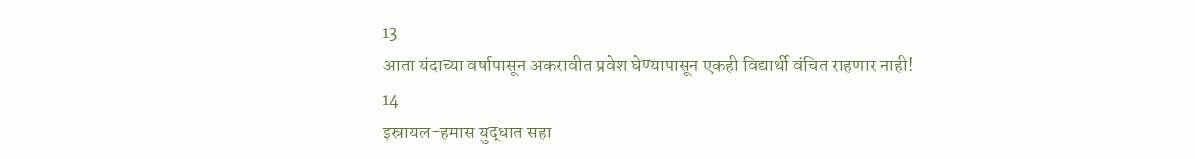13
आता यंदाच्या वर्षापासून अकरावीत प्रवेश घेण्यापासून एकही विद्यार्थी वंचित राहणार नाही!
14
इस्रायल-हमास युद्धात सहा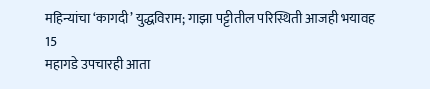महिन्यांचा ‘कागदी’ युद्धविराम; गाझा पट्टीतील परिस्थिती आजही भयावह
15
महागडे उपचारही आता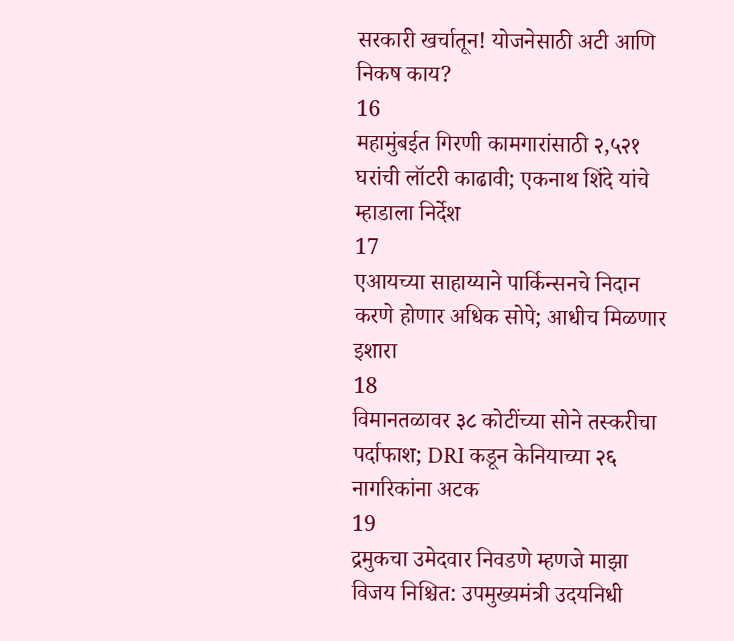सरकारी खर्चातून! योजनेसाठी अटी आणि निकष काय?
16
महामुंबईत गिरणी कामगारांसाठी २,५२१ घरांची लॉटरी काढावी; एकनाथ शिंदे यांचे म्हाडाला निर्देश
17
एआयच्या साहाय्याने पार्किन्सनचे निदान करणे होणार अधिक सोपे; आधीच मिळणार इशारा
18
विमानतळावर ३८ कोटींच्या सोने तस्करीचा पर्दाफाश; DRI कडून केनियाच्या २६ नागरिकांना अटक
19
द्रमुकचा उमेदवार निवडणे म्हणजे माझा विजय निश्चित: उपमुख्यमंत्री उदयनिधी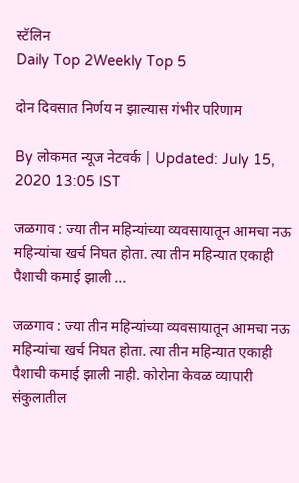स्टॅलिन
Daily Top 2Weekly Top 5

दोन दिवसात निर्णय न झाल्यास गंभीर परिणाम

By लोकमत न्यूज नेटवर्क | Updated: July 15, 2020 13:05 IST

जळगाव : ज्या तीन महिन्यांच्या व्यवसायातून आमचा नऊ महिन्यांचा खर्च निघत होता. त्या तीन महिन्यात एकाही पैशाची कमाई झाली ...

जळगाव : ज्या तीन महिन्यांच्या व्यवसायातून आमचा नऊ महिन्यांचा खर्च निघत होता. त्या तीन महिन्यात एकाही पैशाची कमाई झाली नाही. कोरोना केवळ व्यापारी संकुलातील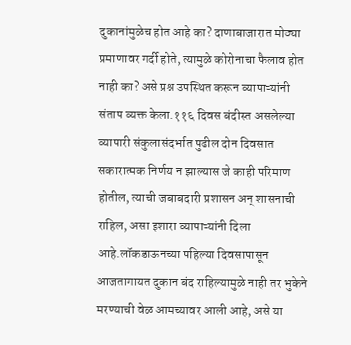दुकानांमुळेच होत आहे का? दाणाबाजारात मोठ्या प्रमाणावर गर्दी होते, त्यामुळे कोरोनाचा फैलाव होत नाही का? असे प्रश्न उपस्थित करून व्यापाऱ्यांनी संताप व्यक्त केला.११६ दिवस बंदीस्त असलेल्या व्यापारी संकुलासंदर्भात पुढील दोन दिवसात सकारात्मक निर्णय न झाल्यास जे काही परिमाण होतील, त्याची जबाबदारी प्रशासन अन् शासनाची राहिल, असा इशारा व्यापाऱ्यांनी दिला आहे.लॉकडाऊनच्या पहिल्या दिवसापासून आजतागायत दुकान बंद राहिल्यामुळे नाही तर भुकेने मरण्याची वेळ आमच्यावर आली आहे, असे या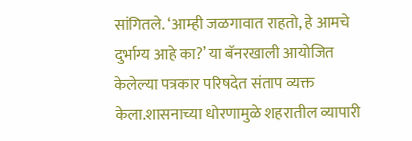सांगितले. ‘आम्ही जळगावात राहतो, हे आमचे दुर्भाग्य आहे का?’ या बॅनरखाली आयोजित केलेल्या पत्रकार परिषदेत संताप व्यक्त केला.शासनाच्या धोरणामुळे शहरातील व्यापारी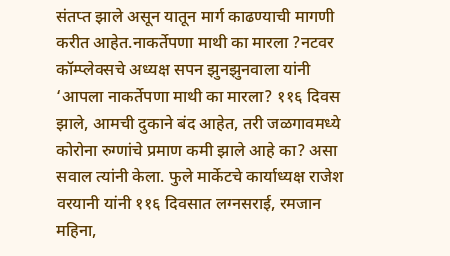संतप्त झाले असून यातून मार्ग काढण्याची मागणी करीत आहेत.नाकर्तेपणा माथी का मारला ?नटवर कॉम्प्लेक्सचे अध्यक्ष सपन झुनझुनवाला यांनी ‘आपला नाकर्तेपणा माथी का मारला? ११६ दिवस झाले, आमची दुकाने बंद आहेत, तरी जळगावमध्ये कोरोना रुग्णांचे प्रमाण कमी झाले आहे का? असा सवाल त्यांनी केला. फुले मार्केटचे कार्याध्यक्ष राजेश वरयानी यांनी ११६ दिवसात लग्नसराई, रमजान महिना,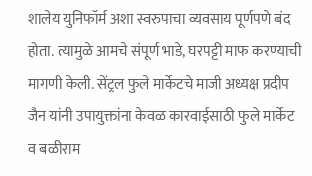शालेय युनिफॉर्म अशा स्वरुपाचा व्यवसाय पूर्णपणे बंद होता. त्यामुळे आमचे संपूर्ण भाडे, घरपट्टी माफ करण्याची मागणी केली. सेंट्रल फुले मार्केटचे माजी अध्यक्ष प्रदीप जैन यांनी उपायुक्तांना केवळ कारवाईसाठी फुले मार्केट व बळीराम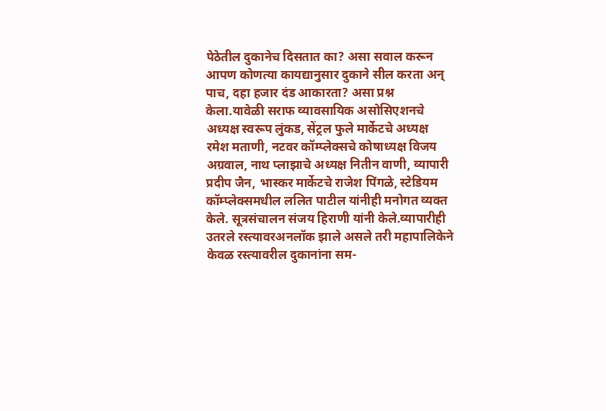पेठेतील दुकानेच दिसतात का? असा सवाल करून आपण कोणत्या कायद्यानुसार दुकाने सील करता अन् पाच, दहा हजार दंड आकारता? असा प्रश्न केला.यावेळी सराफ व्यावसायिक असोसिएशनचे अध्यक्ष स्वरूप लुंकड, सेंट्रल फुले मार्केटचे अध्यक्ष रमेश मताणी, नटवर कॉम्प्लेक्सचे कोषाध्यक्ष विजय अग्रवाल, नाथ प्लाझाचे अध्यक्ष नितीन वाणी, व्यापारी प्रदीप जैन, भास्कर मार्केटचे राजेश पिंगळे, स्टेडियम कॉम्प्लेक्समधील ललित पाटील यांनीही मनोगत व्यक्त केले. सूत्रसंचालन संजय हिराणी यांनी केले.व्यापारीही उतरले रस्त्यावरअनलॉक झाले असले तरी महापालिकेने केवळ रस्त्यावरील दुकानांना सम-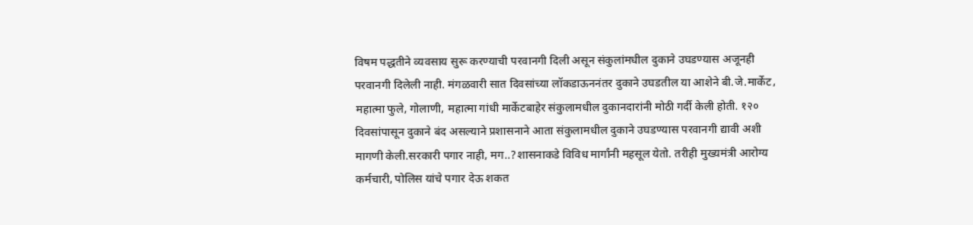विषम पद्धतीने व्यवसाय सुरू करण्याची परवानगी दिली असून संकुलांमधील दुकाने उघडण्यास अजूनही परवानगी दिलेली नाही. मंगळवारी सात दिवसांच्या लॉकडाऊननंतर दुकाने उघडतील या आशेने बी.जे.मार्केट, महात्मा फुले, गोलाणी, महात्मा गांधी मार्केटबाहेर संकुलामधील दुकानदारांनी मोठी गर्दी केली होती. १२० दिवसांपासून दुकाने बंद असल्याने प्रशासनाने आता संकुलामधील दुकाने उघडण्यास परवानगी द्यावी अशी मागणी केली.सरकारी पगार नाही, मग..?शासनाकडे विविध मार्गांनी महसूल येतो. तरीही मुख्यमंत्री आरोग्य कर्मचारी, पोलिस यांचे पगार देऊ शकत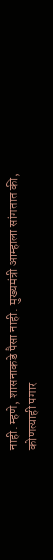नाही. म्हणे, शासनाकडे पैसा नाही. मुख्यमंत्री आम्हाला सांगतात की, कोणत्याही पगार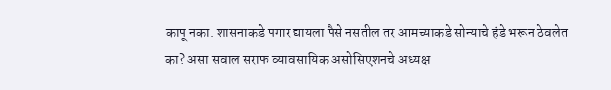कापू नका. शासनाकडे पगार द्यायला पैसे नसतील तर आमच्याकडे सोन्याचे हंडे भरून ठेवलेत का? असा सवाल सराफ व्यावसायिक असोसिएशनचे अध्यक्ष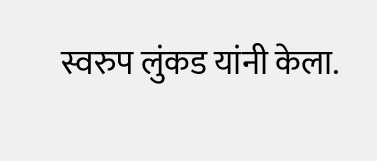स्वरुप लुंकड यांनी केला.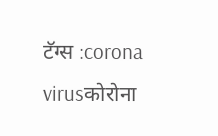टॅग्स :corona virusकोरोना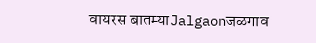वायरस बातम्याJalgaonजळगाव